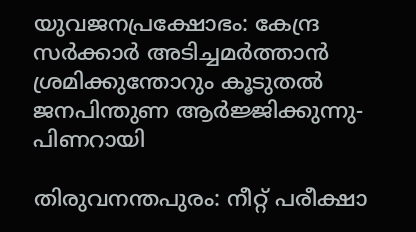യുവജനപ്രക്ഷോഭം: കേന്ദ്ര സർക്കാർ അടിച്ചമർത്താൻ ശ്രമിക്കുന്തോറും കൂടുതൽ ജനപിന്തുണ ആർജ്ജിക്കുന്നു- പിണറായി

തിരുവനന്തപുരം: നീറ്റ് പരീക്ഷാ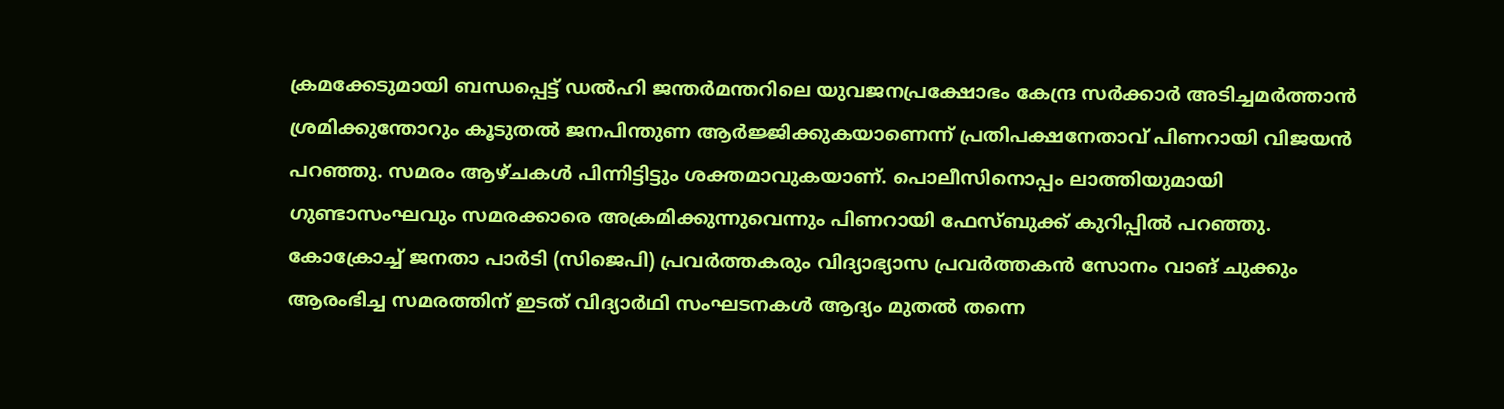ക്രമക്കേടുമായി ബന്ധപ്പെട്ട് ഡൽഹി ജന്തർമന്തറിലെ യുവജനപ്രക്ഷോഭം കേന്ദ്ര സർക്കാർ അടിച്ചമർത്താൻ ശ്രമിക്കുന്തോറും കൂടുതൽ ജനപിന്തുണ ആർജ്ജിക്കുകയാണെന്ന് പ്രതിപക്ഷനേതാവ് പിണറായി വിജയൻ പറഞ്ഞു. സമരം ആഴ്ചകൾ പിന്നിട്ടിട്ടും ശക്തമാവുകയാണ്. പൊലീസിനൊപ്പം ലാത്തിയുമായി ഗുണ്ടാസംഘവും സമരക്കാരെ അക്രമിക്കുന്നുവെന്നും പിണറായി ഫേസ്ബുക്ക് കുറിപ്പിൽ പറഞ്ഞു.
കോക്രോച്ച് ജനതാ പാർടി (സിജെപി) പ്രവർത്തകരും വിദ്യാഭ്യാസ പ്രവർത്തകൻ സോനം വാങ് ചുക്കും ആരംഭിച്ച സമരത്തിന് ഇടത് വിദ്യാർഥി സംഘടനകൾ ആദ്യം മുതൽ തന്നെ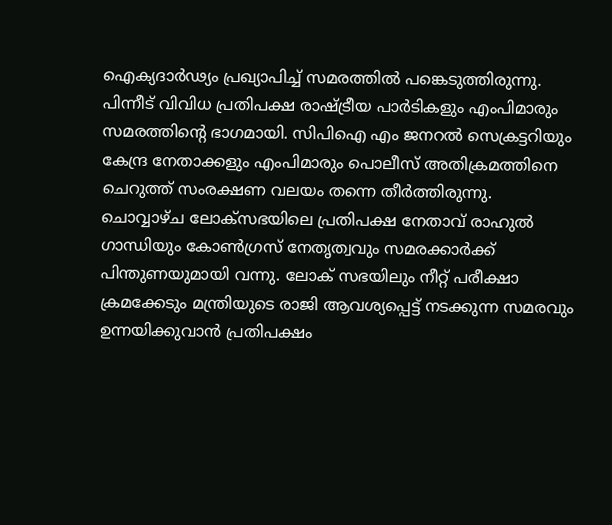ഐക്യദാർഢ്യം പ്രഖ്യാപിച്ച് സമരത്തിൽ പങ്കെടുത്തിരുന്നു. പിന്നീട് വിവിധ പ്രതിപക്ഷ രാഷ്ട്രീയ പാർടികളും എംപിമാരും സമരത്തിൻ്റെ ഭാഗമായി. സിപിഐ എം ജനറൽ സെക്രട്ടറിയും കേന്ദ്ര നേതാക്കളും എംപിമാരും പൊലീസ് അതിക്രമത്തിനെ ചെറുത്ത് സംരക്ഷണ വലയം തന്നെ തീർത്തിരുന്നു.
ചൊവ്വാഴ്ച ലോക്സഭയിലെ പ്രതിപക്ഷ നേതാവ് രാഹുൽ ഗാന്ധിയും കോൺഗ്രസ് നേതൃത്വവും സമരക്കാർക്ക് പിന്തുണയുമായി വന്നു. ലോക് സഭയിലും നീറ്റ് പരീക്ഷാ ക്രമക്കേടും മന്ത്രിയുടെ രാജി ആവശ്യപ്പെട്ട് നടക്കുന്ന സമരവും ഉന്നയിക്കുവാൻ പ്രതിപക്ഷം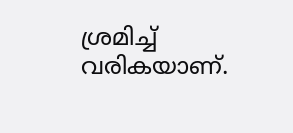ശ്രമിച്ച് വരികയാണ്.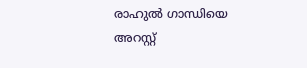രാഹുൽ ഗാന്ധിയെ അറസ്റ്റ്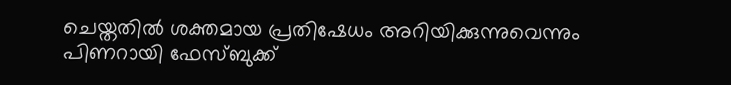ചെയ്തതിൽ ശക്തമായ പ്രതിഷേധം അറിയിക്കുന്നുവെന്നും പിണറായി ഫേസ്ബുക്ക്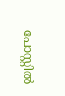പോസ്റ്റിൽ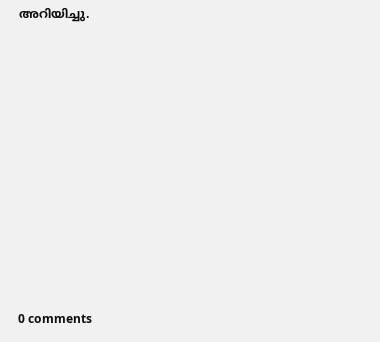അറിയിച്ചു.










0 comments